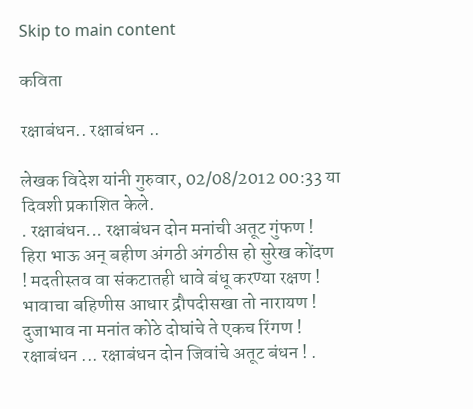Skip to main content

कविता

रक्षाबंधन.. रक्षाबंधन ..

लेखक विदेश यांनी गुरुवार, 02/08/2012 00:33 या दिवशी प्रकाशित केले.
. रक्षाबंधन... रक्षाबंधन दोन मनांची अतूट गुंफण ! हिरा भाऊ अन् बहीण अंगठी अंगठीस हो सुरेख कोंदण ! मदतीस्तव वा संकटातही धावे बंधू करण्या रक्षण ! भावाचा बहिणीस आधार द्रौपदीसखा तो नारायण ! दुजाभाव ना मनांत कोठे दोघांचे ते एकच रिंगण ! रक्षाबंधन ... रक्षाबंधन दोन जिवांचे अतूट बंधन ! .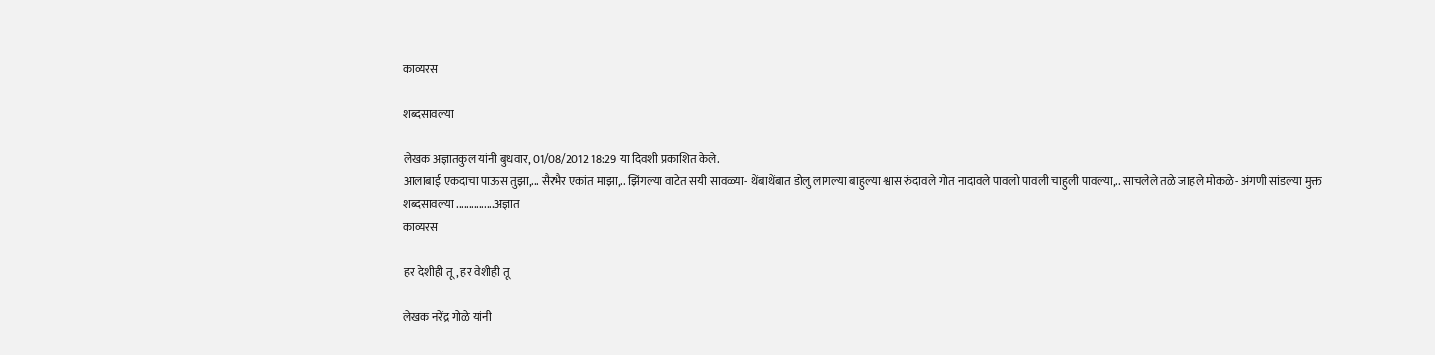काव्यरस

शब्दसावल्या

लेखक अज्ञातकुल यांनी बुधवार, 01/08/2012 18:29 या दिवशी प्रकाशित केले.
आलाबाई एकदाचा पाऊस तुझा,... सैरभैर एकांत माझा,.. झिंगल्या वाटेत सयी सावळ्या- थेंबाथेंबात डोलु लागल्या बाहुल्या श्वास रुंदावले गोत नादावले पावलो पावली चाहुली पावल्या,.. साचलेले तळे जाहले मोकळे- अंगणी सांडल्या मुक्त शब्दसावल्या ...............अज्ञात
काव्यरस

हर देशीही तू, हर वेशीही तू

लेखक नरेंद्र गोळे यांनी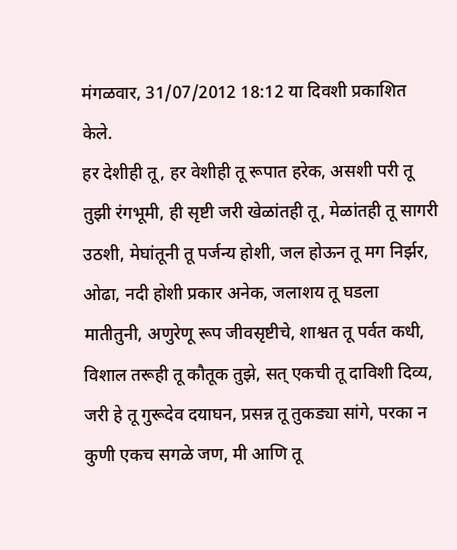मंगळवार, 31/07/2012 18:12 या दिवशी प्रकाशित केले.
हर देशीही तू, हर वेशीही तू रूपात हरेक, असशी परी तू तुझी रंगभूमी, ही सृष्टी जरी खेळांतही तू, मेळांतही तू सागरी उठशी, मेघांतूनी तू पर्जन्य होशी, जल होऊन तू मग निर्झर, ओढा, नदी होशी प्रकार अनेक, जलाशय तू घडला मातीतुनी, अणुरेणू रूप जीवसृष्टीचे, शाश्वत तू पर्वत कधी, विशाल तरूही तू कौतूक तुझे, सत्‌ एकची तू दाविशी दिव्य, जरी हे तू गुरूदेव दयाघन, प्रसन्न तू तुकड्या सांगे, परका न कुणी एकच सगळे जण, मी आणि तू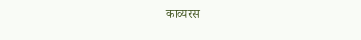काव्यरस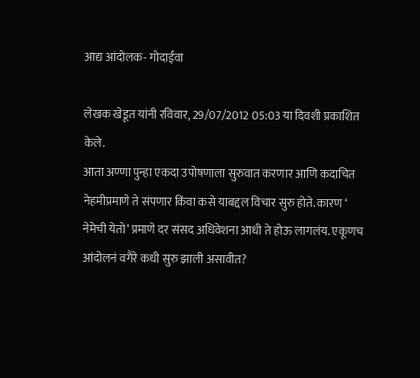आद्य आंदोलक- गोदाईवा

लेखक खेडूत यांनी रविवार, 29/07/2012 05:03 या दिवशी प्रकाशित केले.
आता अण्णा पुन्हा एकदा उपोषणाला सुरुवात करणार आणि कदाचित नेहमीप्रमाणे ते संपणार किंवा कसे याबद्दल विचार सुरु होते. कारण ‘ नेमेची येतो’ प्रमाणे दर संसद अधिवेशना आधी ते होऊ लागलंय. एकूणच आंदोलनं वगैरे कधी सुरु झाली असावीत?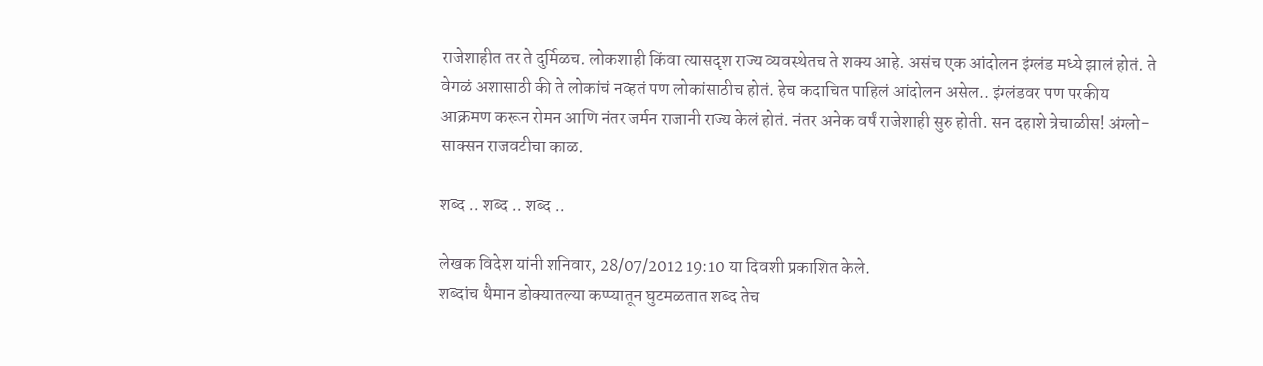राजेशाहीत तर ते दुर्मिळच. लोकशाही किंवा त्यासदृश राज्य व्यवस्थेतच ते शक्य आहे. असंच एक आंदोलन इंग्लंड मध्ये झालं होतं. ते वेगळं अशासाठी की ते लोकांचं नव्हतं पण लोकांसाठीच होतं. हेच कदाचित पाहिलं आंदोलन असेल.. इंग्लंडवर पण परकीय आक्रमण करून रोमन आणि नंतर जर्मन राजानी राज्य केलं होतं. नंतर अनेक वर्षं राजेशाही सुरु होती. सन दहाशे त्रेचाळीस! अंग्लो-साक्सन राजवटीचा काळ.

शब्द .. शब्द .. शब्द ..

लेखक विदेश यांनी शनिवार, 28/07/2012 19:10 या दिवशी प्रकाशित केले.
शब्दांच थैमान डोक्यातल्या कप्प्यातून घुटमळतात शब्द तेच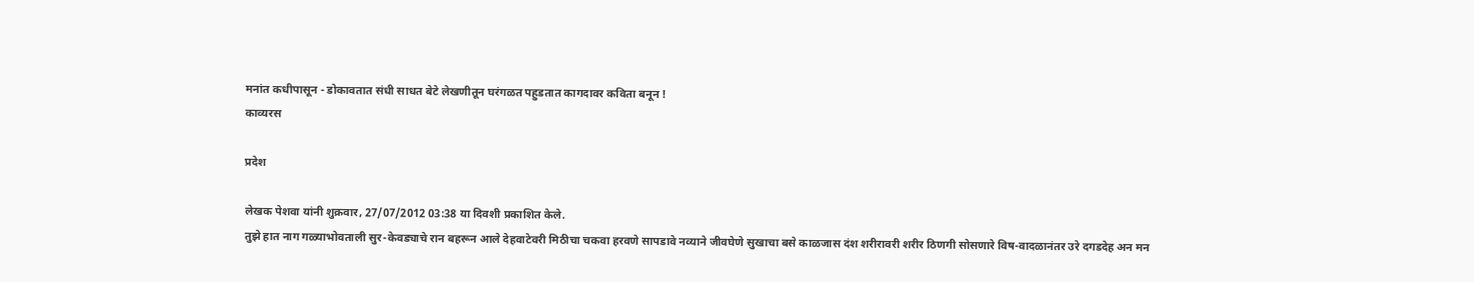मनांत कधीपासून - डोकावतात संधी साधत बेटे लेखणीतून घरंगळत पहुडतात कागदावर कविता बनून !
काव्यरस

प्रदेश

लेखक पेशवा यांनी शुक्रवार, 27/07/2012 03:38 या दिवशी प्रकाशित केले.
तुझे हात नाग गळ्याभोवताली सुर-केवड्याचे रान बहरून आले देहवाटेवरी मिठीचा चकवा हरवणे सापडावे नव्याने जीवघेणे सुखाचा बसे काळजास दंश शरीरावरी शरीर ठिणगी सोसणारे विष-वादळानंतर उरे दगडदेह अन मन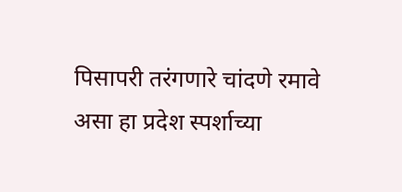पिसापरी तरंगणारे चांदणे रमावे असा हा प्रदेश स्पर्शाच्या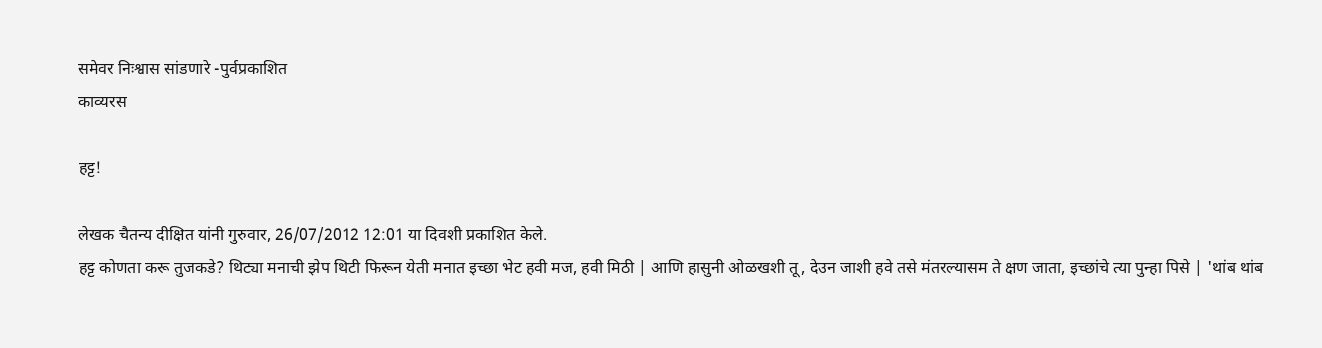समेवर निःश्वास सांडणारे -पुर्वप्रकाशित
काव्यरस

हट्ट!

लेखक चैतन्य दीक्षित यांनी गुरुवार, 26/07/2012 12:01 या दिवशी प्रकाशित केले.
हट्ट कोणता करू तुजकडे? थिट्या मनाची झेप थिटी फिरून येती मनात इच्छा भेट हवी मज, हवी मिठी | आणि हासुनी ओळखशी तू, देउन जाशी हवे तसे मंतरल्यासम ते क्षण जाता, इच्छांचे त्या पुन्हा पिसे | 'थांब थांब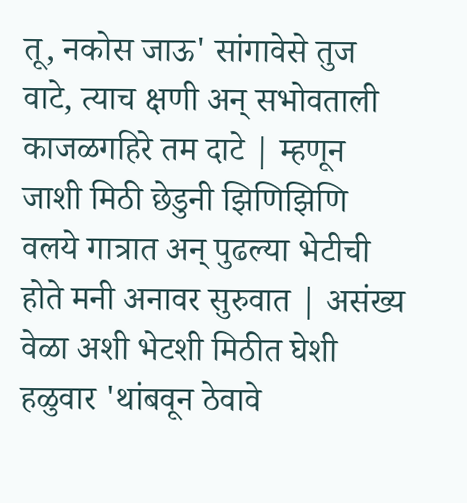तू, नकोस जाऊ' सांगावेसे तुज वाटे, त्याच क्षणी अन् सभोवताली काजळगहिरे तम दाटे | म्हणून जाशी मिठी छेडुनी झिणिझिणि वलये गात्रात अन् पुढल्या भेटीची होते मनी अनावर सुरुवात | असंख्य वेळा अशी भेटशी मिठीत घेशी हळुवार 'थांबवून ठेवावे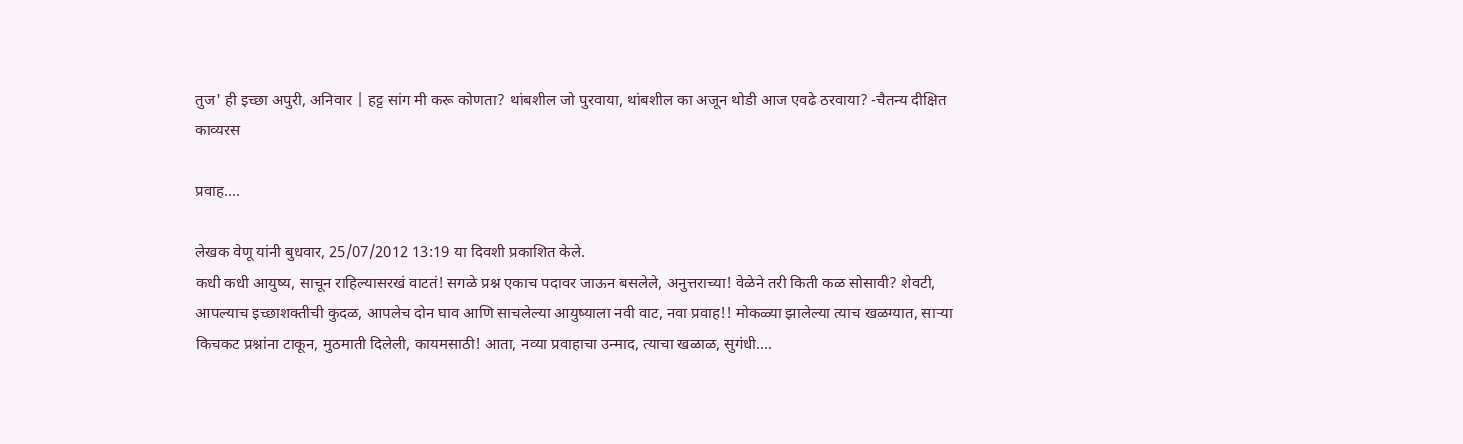तुज' ही इच्छा अपुरी, अनिवार | हट्ट सांग मी करू कोणता? थांबशील जो पुरवाया, थांबशील का अजून थोडी आज एवढे ठरवाया? -चैतन्य दीक्षित
काव्यरस

प्रवाह....

लेखक वेणू यांनी बुधवार, 25/07/2012 13:19 या दिवशी प्रकाशित केले.
कधी कधी आयुष्य, साचून राहिल्यासरखं वाटतं! सगळे प्रश्न एकाच पदावर जाऊन बसलेले, अनुत्तराच्या! वेळेने तरी किती कळ सोसावी? शेवटी, आपल्याच इच्छाशक्तीची कुदळ, आपलेच दोन घाव आणि साचलेल्या आयुष्याला नवी वाट, नवा प्रवाह!! मोकळ्या झालेल्या त्याच खळग्यात, सार्‍या किचकट प्रश्नांना टाकून, मुठमाती दिलेली, कायमसाठी! आता, नव्या प्रवाहाचा उन्माद, त्याचा खळाळ, सुगंधी....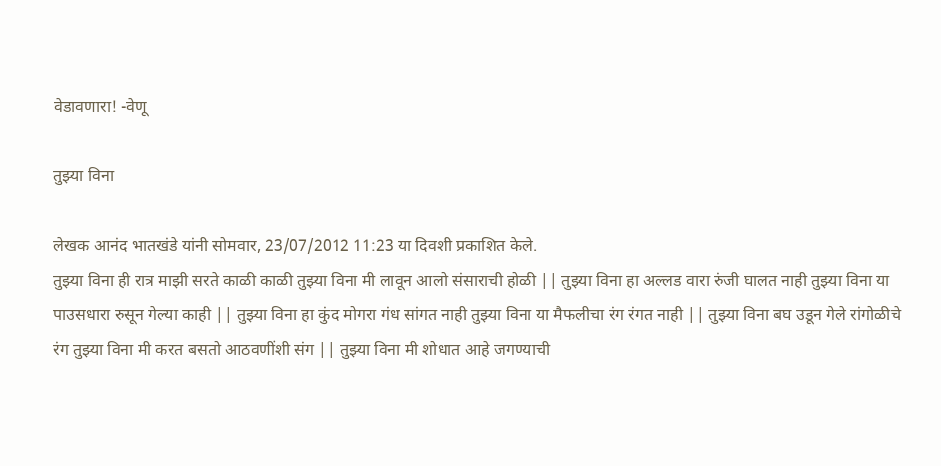वेडावणारा! -वेणू

तुझ्या विना

लेखक आनंद भातखंडे यांनी सोमवार, 23/07/2012 11:23 या दिवशी प्रकाशित केले.
तुझ्या विना ही रात्र माझी सरते काळी काळी तुझ्या विना मी लावून आलो संसाराची होळी || तुझ्या विना हा अल्लड वारा रुंजी घालत नाही तुझ्या विना या पाउसधारा रुसून गेल्या काही || तुझ्या विना हा कुंद मोगरा गंध सांगत नाही तुझ्या विना या मैफलीचा रंग रंगत नाही || तुझ्या विना बघ उडून गेले रांगोळीचे रंग तुझ्या विना मी करत बसतो आठवणींशी संग || तुझ्या विना मी शोधात आहे जगण्याची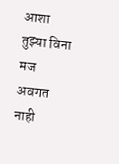आशा तुझ्या विना मज अवगत नाही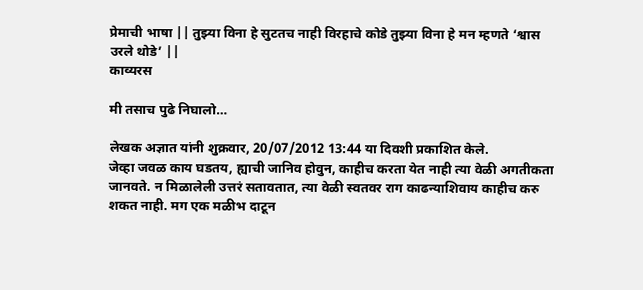प्रेमाची भाषा || तुझ्या विना हे सुटतच नाही विरहाचे कोडे तुझ्या विना हे मन म्हणते ‘श्वास उरले थोडे’ ||
काव्यरस

मी तसाच पुढे निघालो…

लेखक अज्ञात यांनी शुक्रवार, 20/07/2012 13:44 या दिवशी प्रकाशित केले.
जेव्हा जवळ काय घडतय, ह्याची जानिव होवुन, काहीच करता येत नाही त्या वेळी अगतीकता जानवते. न मिळालेली उत्तरं सतावतात, त्या वेळी स्वतवर राग काढन्याशिवाय काहीच करु शकत नाही. मग एक मळीभ दाटून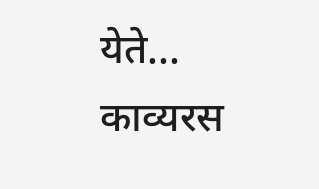येते...
काव्यरस